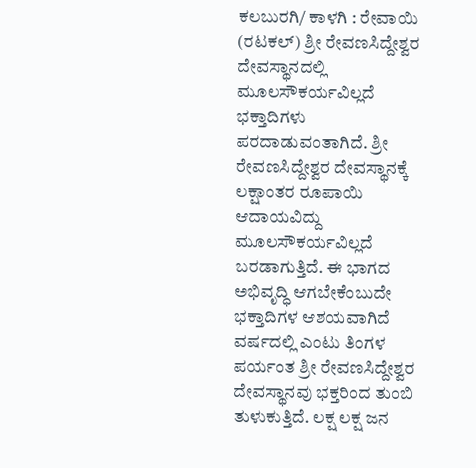ಕಲಬುರಗಿ/ ಕಾಳಗಿ : ರೇವಾಯಿ (ರಟಕಲ್) ಶ್ರೀ ರೇವಣಸಿದ್ದೇಶ್ವರ ದೇವಸ್ಥಾನದಲ್ಲಿ ಮೂಲಸೌಕರ್ಯವಿಲ್ಲದೆ ಭಕ್ತಾದಿಗಳು ಪರದಾಡುವಂತಾಗಿದೆ. ಶ್ರೀ ರೇವಣಸಿದ್ದೇಶ್ವರ ದೇವಸ್ಥಾನಕ್ಕೆ ಲಕ್ಷಾಂತರ ರೂಪಾಯಿ ಆದಾಯವಿದ್ದು ಮೂಲಸೌಕರ್ಯವಿಲ್ಲದೆ ಬರಡಾಗುತ್ತಿದೆ. ಈ ಭಾಗದ ಅಭಿವೃದ್ಧಿ ಆಗಬೇಕೆಂಬುದೇ ಭಕ್ತಾದಿಗಳ ಆಶಯವಾಗಿದೆ ವರ್ಷದಲ್ಲಿ ಎಂಟು ತಿಂಗಳ ಪರ್ಯಂತ ಶ್ರೀ ರೇವಣಸಿದ್ದೇಶ್ವರ ದೇವಸ್ಥಾನವು ಭಕ್ತರಿಂದ ತುಂಬಿ ತುಳುಕುತ್ತಿದೆ. ಲಕ್ಷ ಲಕ್ಷ ಜನ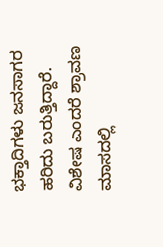ಭಕ್ತಾದಿಗಳು ಜನಸಾಗರ ಹರಿದು ಬರುತ್ತಿದ್ದಾರೆ. ವಿಶೇಷ ಎಂದರೆ ಶ್ರಾವಣ ಮಾಸದಲ್ಲಿ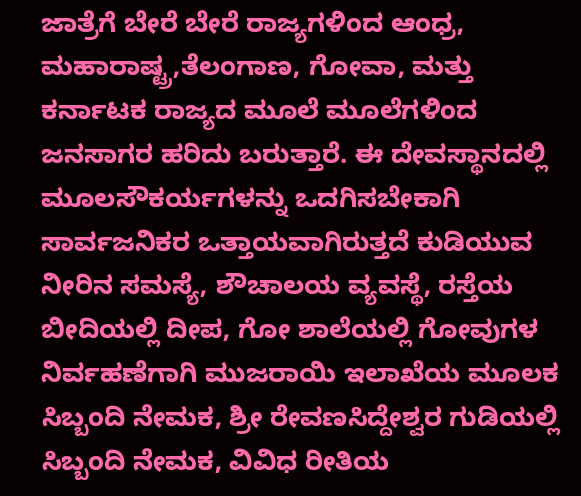ಜಾತ್ರೆಗೆ ಬೇರೆ ಬೇರೆ ರಾಜ್ಯಗಳಿಂದ ಆಂಧ್ರ, ಮಹಾರಾಷ್ಟ್ರ,ತೆಲಂಗಾಣ, ಗೋವಾ, ಮತ್ತು ಕರ್ನಾಟಕ ರಾಜ್ಯದ ಮೂಲೆ ಮೂಲೆಗಳಿಂದ ಜನಸಾಗರ ಹರಿದು ಬರುತ್ತಾರೆ. ಈ ದೇವಸ್ಥಾನದಲ್ಲಿ ಮೂಲಸೌಕರ್ಯಗಳನ್ನು ಒದಗಿಸಬೇಕಾಗಿ ಸಾರ್ವಜನಿಕರ ಒತ್ತಾಯವಾಗಿರುತ್ತದೆ ಕುಡಿಯುವ ನೀರಿನ ಸಮಸ್ಯೆ, ಶೌಚಾಲಯ ವ್ಯವಸ್ಥೆ, ರಸ್ತೆಯ ಬೀದಿಯಲ್ಲಿ ದೀಪ, ಗೋ ಶಾಲೆಯಲ್ಲಿ ಗೋವುಗಳ ನಿರ್ವಹಣೆಗಾಗಿ ಮುಜರಾಯಿ ಇಲಾಖೆಯ ಮೂಲಕ ಸಿಬ್ಬಂದಿ ನೇಮಕ, ಶ್ರೀ ರೇವಣಸಿದ್ದೇಶ್ವರ ಗುಡಿಯಲ್ಲಿ ಸಿಬ್ಬಂದಿ ನೇಮಕ, ವಿವಿಧ ರೀತಿಯ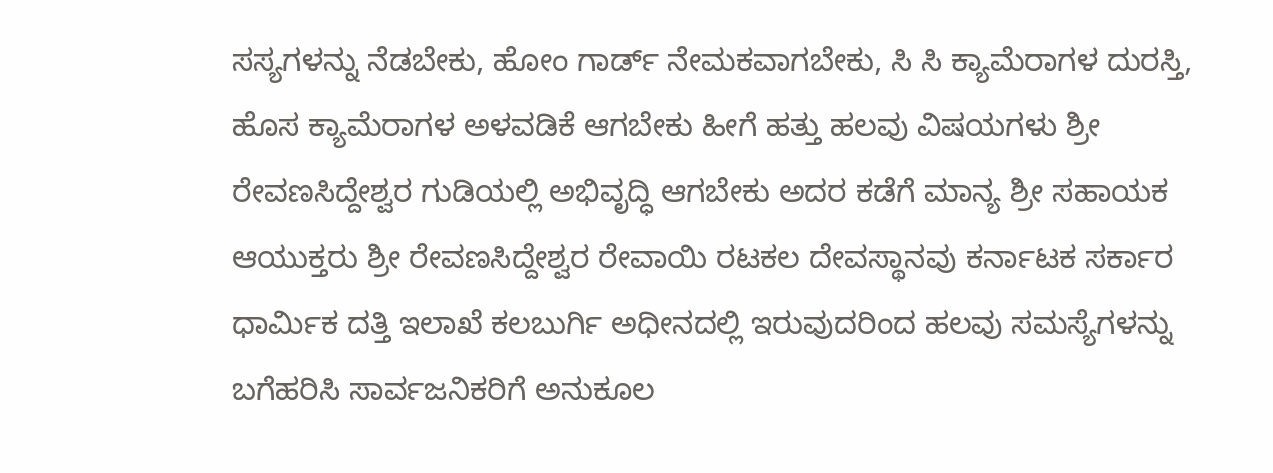ಸಸ್ಯಗಳನ್ನು ನೆಡಬೇಕು, ಹೋಂ ಗಾರ್ಡ್ ನೇಮಕವಾಗಬೇಕು, ಸಿ ಸಿ ಕ್ಯಾಮೆರಾಗಳ ದುರಸ್ತಿ, ಹೊಸ ಕ್ಯಾಮೆರಾಗಳ ಅಳವಡಿಕೆ ಆಗಬೇಕು ಹೀಗೆ ಹತ್ತು ಹಲವು ವಿಷಯಗಳು ಶ್ರೀ ರೇವಣಸಿದ್ದೇಶ್ವರ ಗುಡಿಯಲ್ಲಿ ಅಭಿವೃದ್ಧಿ ಆಗಬೇಕು ಅದರ ಕಡೆಗೆ ಮಾನ್ಯ ಶ್ರೀ ಸಹಾಯಕ ಆಯುಕ್ತರು ಶ್ರೀ ರೇವಣಸಿದ್ದೇಶ್ವರ ರೇವಾಯಿ ರಟಕಲ ದೇವಸ್ಥಾನವು ಕರ್ನಾಟಕ ಸರ್ಕಾರ ಧಾರ್ಮಿಕ ದತ್ತಿ ಇಲಾಖೆ ಕಲಬುರ್ಗಿ ಅಧೀನದಲ್ಲಿ ಇರುವುದರಿಂದ ಹಲವು ಸಮಸ್ಯೆಗಳನ್ನು ಬಗೆಹರಿಸಿ ಸಾರ್ವಜನಿಕರಿಗೆ ಅನುಕೂಲ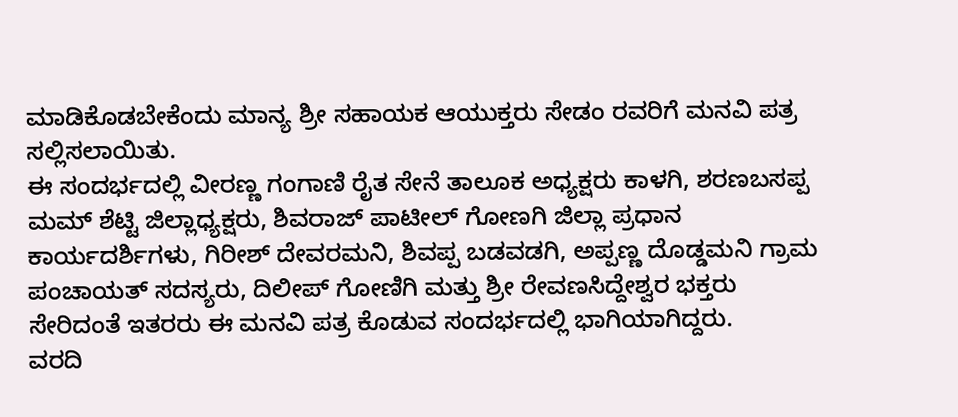ಮಾಡಿಕೊಡಬೇಕೆಂದು ಮಾನ್ಯ ಶ್ರೀ ಸಹಾಯಕ ಆಯುಕ್ತರು ಸೇಡಂ ರವರಿಗೆ ಮನವಿ ಪತ್ರ ಸಲ್ಲಿಸಲಾಯಿತು.
ಈ ಸಂದರ್ಭದಲ್ಲಿ ವೀರಣ್ಣ ಗಂಗಾಣಿ ರೈತ ಸೇನೆ ತಾಲೂಕ ಅಧ್ಯಕ್ಷರು ಕಾಳಗಿ, ಶರಣಬಸಪ್ಪ ಮಮ್ ಶೆಟ್ಟಿ ಜಿಲ್ಲಾಧ್ಯಕ್ಷರು, ಶಿವರಾಜ್ ಪಾಟೀಲ್ ಗೋಣಗಿ ಜಿಲ್ಲಾ ಪ್ರಧಾನ ಕಾರ್ಯದರ್ಶಿಗಳು, ಗಿರೀಶ್ ದೇವರಮನಿ, ಶಿವಪ್ಪ ಬಡವಡಗಿ, ಅಪ್ಪಣ್ಣ ದೊಡ್ಡಮನಿ ಗ್ರಾಮ ಪಂಚಾಯತ್ ಸದಸ್ಯರು, ದಿಲೀಪ್ ಗೋಣಿಗಿ ಮತ್ತು ಶ್ರೀ ರೇವಣಸಿದ್ದೇಶ್ವರ ಭಕ್ತರು ಸೇರಿದಂತೆ ಇತರರು ಈ ಮನವಿ ಪತ್ರ ಕೊಡುವ ಸಂದರ್ಭದಲ್ಲಿ ಭಾಗಿಯಾಗಿದ್ದರು.
ವರದಿ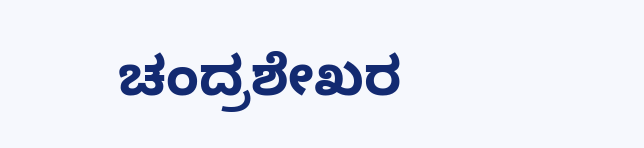ಚಂದ್ರಶೇಖರ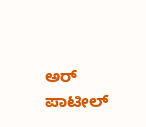ಅರ್ ಪಾಟೀಲ್